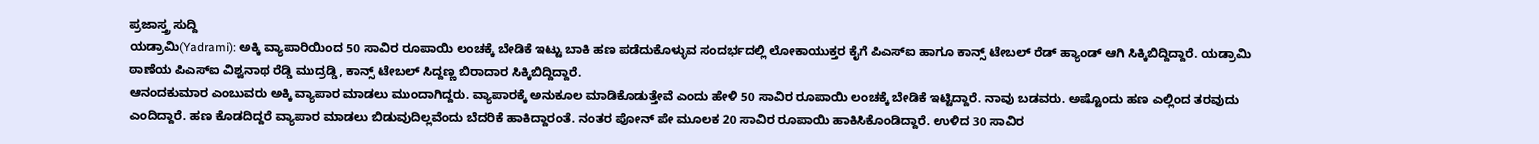ಪ್ರಜಾಸ್ತ್ರ ಸುದ್ದಿ
ಯಡ್ರಾಮಿ(Yadrami): ಅಕ್ಕಿ ವ್ಯಾಪಾರಿಯಿಂದ 50 ಸಾವಿರ ರೂಪಾಯಿ ಲಂಚಕ್ಕೆ ಬೇಡಿಕೆ ಇಟ್ಟು ಬಾಕಿ ಹಣ ಪಡೆದುಕೊಳ್ಳುವ ಸಂದರ್ಭದಲ್ಲಿ ಲೋಕಾಯುಕ್ತರ ಕೈಗೆ ಪಿಎಸ್ಐ ಹಾಗೂ ಕಾನ್ಸ್ ಟೇಬಲ್ ರೆಡ್ ಹ್ಯಾಂಡ್ ಆಗಿ ಸಿಕ್ಕಿಬಿದ್ದಿದ್ದಾರೆ. ಯಡ್ರಾಮಿ ಠಾಣೆಯ ಪಿಎಸ್ಐ ವಿಶ್ವನಾಥ ರೆಡ್ಡಿ ಮುದ್ರಡ್ಡಿ, ಕಾನ್ಸ್ ಟೇಬಲ್ ಸಿದ್ದಣ್ಣ ಬಿರಾದಾರ ಸಿಕ್ಕಿಬಿದ್ದಿದ್ದಾರೆ.
ಆನಂದಕುಮಾರ ಎಂಬುವರು ಅಕ್ಕಿ ವ್ಯಾಪಾರ ಮಾಡಲು ಮುಂದಾಗಿದ್ದರು. ವ್ಯಾಪಾರಕ್ಕೆ ಅನುಕೂಲ ಮಾಡಿಕೊಡುತ್ತೇವೆ ಎಂದು ಹೇಳಿ 50 ಸಾವಿರ ರೂಪಾಯಿ ಲಂಚಕ್ಕೆ ಬೇಡಿಕೆ ಇಟ್ಟಿದ್ದಾರೆ. ನಾವು ಬಡವರು. ಅಷ್ಟೊಂದು ಹಣ ಎಲ್ಲಿಂದ ತರವುದು ಎಂದಿದ್ದಾರೆ. ಹಣ ಕೊಡದಿದ್ದರೆ ವ್ಯಾಪಾರ ಮಾಡಲು ಬಿಡುವುದಿಲ್ಲವೆಂದು ಬೆದರಿಕೆ ಹಾಕಿದ್ದಾರಂತೆ. ನಂತರ ಪೋನ್ ಪೇ ಮೂಲಕ 20 ಸಾವಿರ ರೂಪಾಯಿ ಹಾಕಿಸಿಕೊಂಡಿದ್ದಾರೆ. ಉಳಿದ 30 ಸಾವಿರ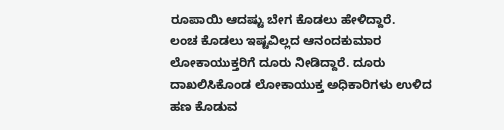ರೂಪಾಯಿ ಆದಷ್ಟು ಬೇಗ ಕೊಡಲು ಹೇಳಿದ್ದಾರೆ.
ಲಂಚ ಕೊಡಲು ಇಷ್ಟವಿಲ್ಲದ ಆನಂದಕುಮಾರ ಲೋಕಾಯುಕ್ತರಿಗೆ ದೂರು ನೀಡಿದ್ದಾರೆ. ದೂರು ದಾಖಲಿಸಿಕೊಂಡ ಲೋಕಾಯುಕ್ತ ಅಧಿಕಾರಿಗಳು ಉಳಿದ ಹಣ ಕೊಡುವ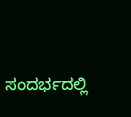ಸಂದರ್ಭದಲ್ಲಿ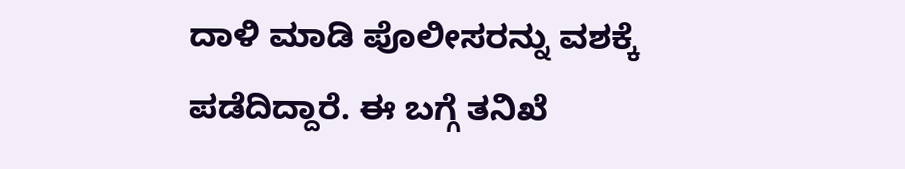ದಾಳಿ ಮಾಡಿ ಪೊಲೀಸರನ್ನು ವಶಕ್ಕೆ ಪಡೆದಿದ್ದಾರೆ. ಈ ಬಗ್ಗೆ ತನಿಖೆ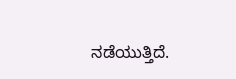ನಡೆಯುತ್ತಿದೆ.